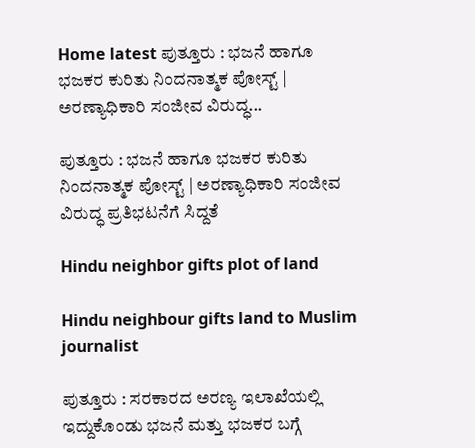Home latest ಪುತ್ತೂರು : ಭಜನೆ ಹಾಗೂ ಭಜಕರ ಕುರಿತು ನಿಂದನಾತ್ಮಕ ಪೋಸ್ಟ್ | ಅರಣ್ಯಾಧಿಕಾರಿ ಸಂಜೀವ ವಿರುದ್ಧ...

ಪುತ್ತೂರು : ಭಜನೆ ಹಾಗೂ ಭಜಕರ ಕುರಿತು ನಿಂದನಾತ್ಮಕ ಪೋಸ್ಟ್ | ಅರಣ್ಯಾಧಿಕಾರಿ ಸಂಜೀವ ವಿರುದ್ಧ ಪ್ರತಿಭಟನೆಗೆ ಸಿದ್ದತೆ

Hindu neighbor gifts plot of land

Hindu neighbour gifts land to Muslim journalist

ಪುತ್ತೂರು : ಸರಕಾರದ ಅರಣ್ಯ ಇಲಾಖೆಯಲ್ಲಿ ಇದ್ದುಕೊಂಡು ಭಜನೆ ಮತ್ತು ಭಜಕರ ಬಗ್ಗೆ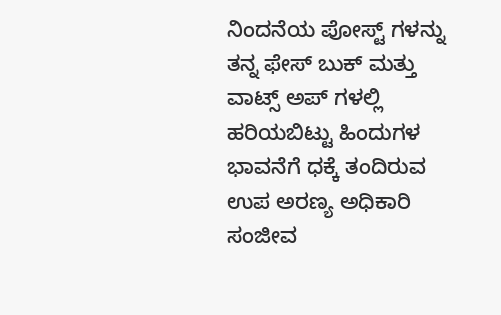ನಿಂದನೆಯ ಪೋಸ್ಟ್ ಗಳನ್ನು ತನ್ನ ಫೇಸ್ ಬುಕ್ ಮತ್ತು ವಾಟ್ಸ್ ಅಪ್ ಗಳಲ್ಲಿ ಹರಿಯಬಿಟ್ಟು ಹಿಂದುಗಳ ಭಾವನೆಗೆ ಧಕ್ಕೆ ತಂದಿರುವ ಉಪ ಅರಣ್ಯ ಅಧಿಕಾರಿ ಸಂಜೀವ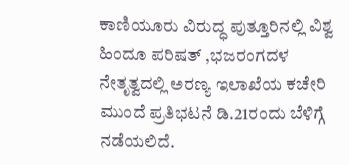ಕಾಣಿಯೂರು ವಿರುದ್ಧ ಪುತ್ತೂರಿನಲ್ಲಿ ವಿಶ್ವ ಹಿಂದೂ ಪರಿಷತ್ ,ಭಜರಂಗದಳ ನೇತೃತ್ವದಲ್ಲಿ ಅರಣ್ಯ ಇಲಾಖೆಯ ಕಚೇರಿ ಮುಂದೆ ಪ್ರತಿಭಟನೆ ಡಿ.21ರಂದು ಬೆಳಿಗ್ಗೆ ನಡೆಯಲಿದೆ.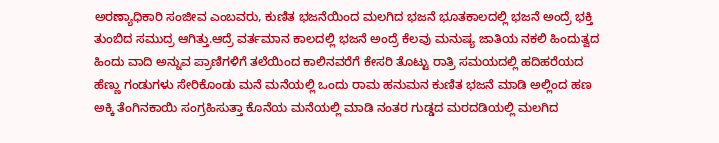ಅರಣ್ಯಾಧಿಕಾರಿ ಸಂಜೀವ ಎಂಬವರು, ಕುಣಿತ ಭಜನೆಯಿಂದ ಮಲಗಿದ ಭಜನೆ ಭೂತಕಾಲದಲ್ಲಿ ಭಜನೆ ಅಂದ್ರೆ ಭಕ್ತಿ ತುಂಬಿದ ಸಮುದ್ರ ಆಗಿತ್ತು.ಆದ್ರೆ ವರ್ತಮಾನ ಕಾಲದಲ್ಲಿ ಭಜನೆ ಅಂದ್ರೆ ಕೆಲವು ಮನುಷ್ಯ ಜಾತಿಯ ನಕಲಿ ಹಿಂದುತ್ವದ ಹಿಂದು ವಾದಿ ಅನ್ನುವ ಪ್ರಾಣಿಗಳಿಗೆ ತಲೆಯಿಂದ ಕಾಲಿನವರೆಗೆ ಕೇಸರಿ ತೊಟ್ಟು ರಾತ್ರಿ ಸಮಯದಲ್ಲಿ ಹದಿಹರೆಯದ ಹೆಣ್ಣು ಗಂಡುಗಳು ಸೇರಿಕೊಂಡು ಮನೆ ಮನೆಯಲ್ಲಿ ಒಂದು ರಾಮ ಹನುಮನ ಕುಣಿತ ಭಜನೆ ಮಾಡಿ ಅಲ್ಲಿಂದ ಹಣ ಅಕ್ಕಿ ತೆಂಗಿನಕಾಯಿ ಸಂಗ್ರಹಿಸುತ್ತಾ ಕೊನೆಯ ಮನೆಯಲ್ಲಿ ಮಾಡಿ ನಂತರ ಗುಡ್ಡದ ಮರದಡಿಯಲ್ಲಿ ಮಲಗಿದ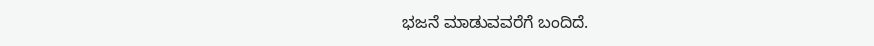ಭಜನೆ ಮಾಡುವವರೆಗೆ ಬಂದಿದೆ.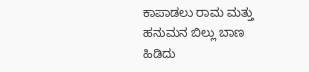ಕಾಪಾಡಲು ರಾಮ ಮತ್ತು ಹನುಮನ ಬಿಲ್ಲು ಬಾಣ ಹಿಡಿದು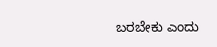ಬರಬೇಕು ಎಂದು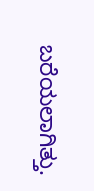ಬರೆಯಲಾಗಿತ್ತು.